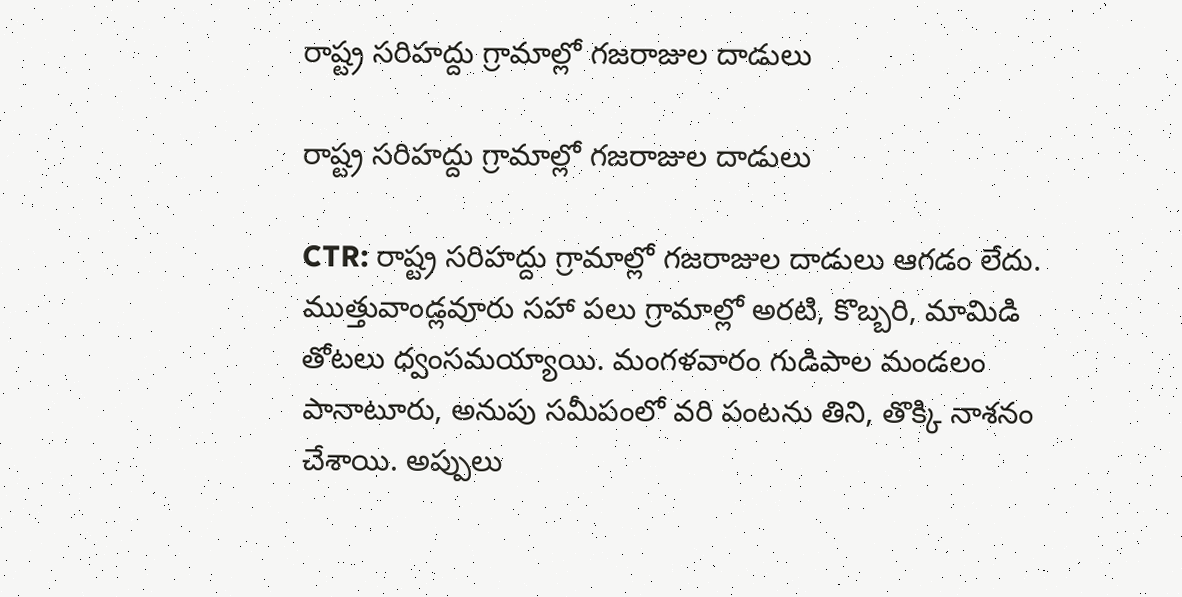రాష్ట్ర సరిహద్దు గ్రామాల్లో గజరాజుల దాడులు

రాష్ట్ర సరిహద్దు గ్రామాల్లో గజరాజుల దాడులు

CTR: రాష్ట్ర సరిహద్దు గ్రామాల్లో గజరాజుల దాడులు ఆగడం లేదు. ముత్తువాండ్లవూరు సహా పలు గ్రామాల్లో అరటి, కొబ్బరి, మామిడి తోటలు ధ్వంసమయ్యాయి. మంగళవారం గుడిపాల మండలం పానాటూరు, అనుపు సమీపంలో వరి పంటను తిని, తొక్కి నాశనం చేశాయి. అప్పులు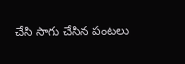చేసి సాగు చేసిన పంటలు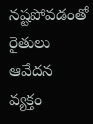నష్టపోవడంతో రైతులు ఆవేదన వ్యక్తం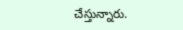చేస్తున్నారు.